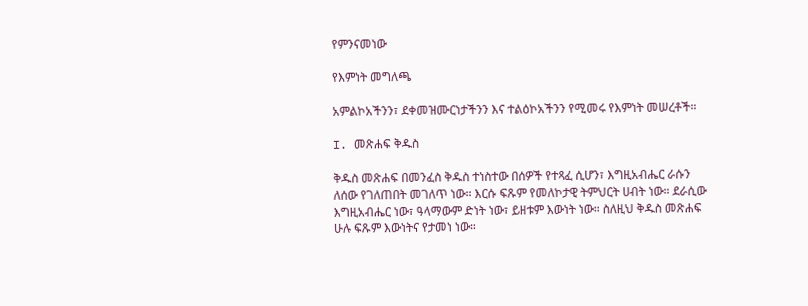የምንናመነው

የእምነት መግለጫ

አምልኮአችንን፣ ደቀመዝሙርነታችንን እና ተልዕኮአችንን የሚመሩ የእምነት መሠረቶች።

I. መጽሐፍ ቅዱስ

ቅዱስ መጽሐፍ በመንፈስ ቅዱስ ተነስተው በሰዎች የተጻፈ ሲሆን፣ እግዚአብሔር ራሱን ለሰው የገለጠበት መገለጥ ነው። እርሱ ፍጹም የመለኮታዊ ትምህርት ሀብት ነው። ደራሲው እግዚአብሔር ነው፣ ዓላማውም ድነት ነው፣ ይዘቱም እውነት ነው። ስለዚህ ቅዱስ መጽሐፍ ሁሉ ፍጹም እውነትና የታመነ ነው።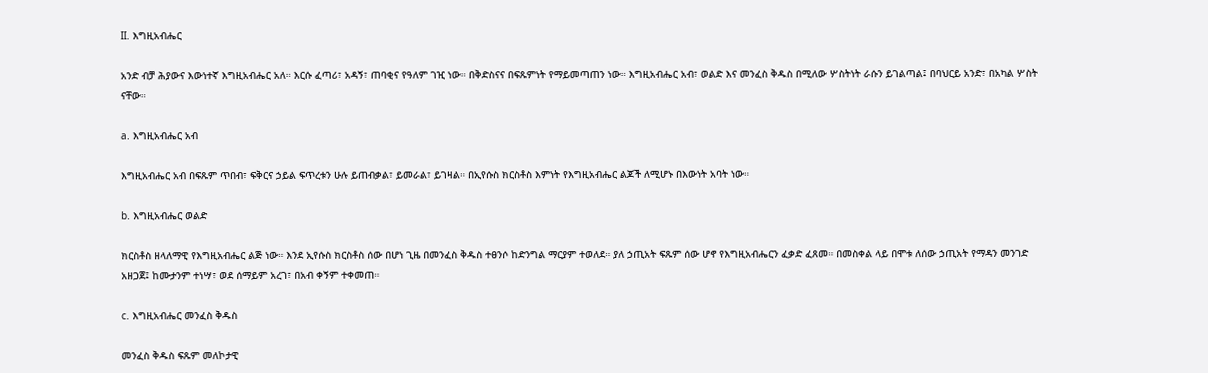II. እግዚአብሔር

አንድ ብቻ ሕያውና እውነተኛ እግዚአብሔር አለ። እርሱ ፈጣሪ፣ አዳኝ፣ ጠባቂና የዓለም ገዢ ነው። በቅድስናና በፍጹምነት የማይመጣጠን ነው። እግዚአብሔር አብ፣ ወልድ እና መንፈስ ቅዱስ በሚለው ሦስትነት ራሱን ይገልጣል፤ በባህርይ አንድ፣ በአካል ሦስት ናቸው።

a. እግዚአብሔር አብ

እግዚአብሔር አብ በፍጹም ጥበብ፣ ፍቅርና ኃይል ፍጥረቱን ሁሉ ይጠብቃል፣ ይመራል፣ ይገዛል። በኢየሱስ ክርስቶስ እምነት የእግዚአብሔር ልጆች ለሚሆኑ በእውነት አባት ነው።

b. እግዚአብሔር ወልድ

ክርስቶስ ዘላለማዊ የእግዚአብሔር ልጅ ነው። እንደ ኢየሱስ ክርስቶስ ሰው በሆነ ጊዜ በመንፈስ ቅዱስ ተፀንሶ ከድንግል ማርያም ተወለደ። ያለ ኃጢአት ፍጹም ሰው ሆኖ የእግዚአብሔርን ፈቃድ ፈጸመ። በመስቀል ላይ በሞቱ ለሰው ኃጢአት የማዳን መንገድ አዘጋጀ፤ ከሙታንም ተነሣ፣ ወደ ሰማይም አረገ፣ በአብ ቀኝም ተቀመጠ።

c. እግዚአብሔር መንፈስ ቅዱስ

መንፈስ ቅዱስ ፍጹም መለኮታዊ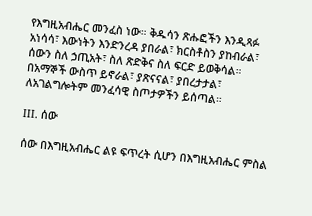የእግዚአብሔር መንፈስ ነው። ቅዱሳን ጽሑፎችን እንዲጻፉ አነሳሳ፣ እውነትን እንድንረዳ ያበራል፣ ክርስቶስን ያከብራል፣ ሰውን ስለ ኃጢአት፣ ስለ ጽድቅና ስለ ፍርድ ይወቅሳል። በአማኞች ውስጥ ይኖራል፣ ያጽናናል፣ ያበረታታል፣ ለአገልግሎትም መንፈሳዊ ስጦታዎችን ይሰጣል።

III. ሰው

ሰው በእግዚአብሔር ልዩ ፍጥረት ሲሆን በእግዚአብሔር ምስል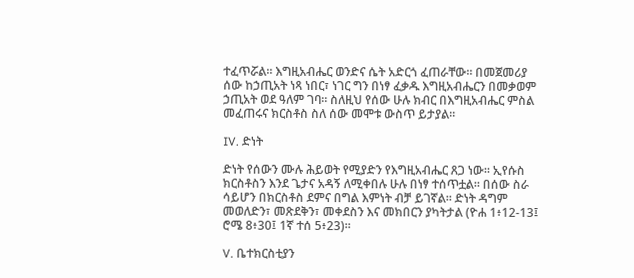ተፈጥሯል። እግዚአብሔር ወንድና ሴት አድርጎ ፈጠራቸው። በመጀመሪያ ሰው ከኃጢአት ነጻ ነበር፣ ነገር ግን በነፃ ፈቃዱ እግዚአብሔርን በመቃወም ኃጢአት ወደ ዓለም ገባ። ስለዚህ የሰው ሁሉ ክብር በእግዚአብሔር ምስል መፈጠሩና ክርስቶስ ስለ ሰው መሞቱ ውስጥ ይታያል።

IV. ድነት

ድነት የሰውን ሙሉ ሕይወት የሚያድን የእግዚአብሔር ጸጋ ነው። ኢየሱስ ክርስቶስን እንደ ጌታና አዳኝ ለሚቀበሉ ሁሉ በነፃ ተሰጥቷል። በሰው ስራ ሳይሆን በክርስቶስ ደምና በግል እምነት ብቻ ይገኛል። ድነት ዳግም መወለድን፣ መጽደቅን፣ መቀደስን እና መክበርን ያካትታል (ዮሐ 1፥12-13፤ ሮሜ 8፥30፤ 1ኛ ተሰ 5፥23)።

V. ቤተክርስቲያን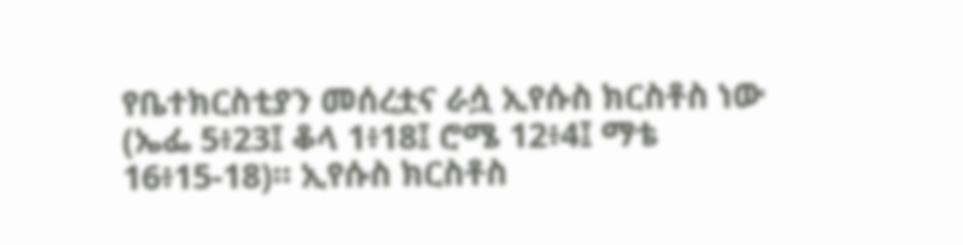የቤተክርስቲያን መሰረቷና ራሷ ኢየሱስ ክርስቶስ ነው (ኤፌ 5፥23፤ ቆላ 1፥18፤ ሮሜ 12፥4፤ ማቴ 16፥15-18)። ኢየሱስ ክርስቶስ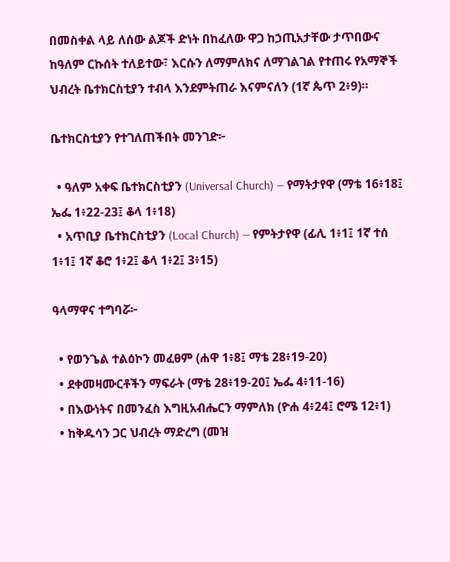በመስቀል ላይ ለሰው ልጆች ድነት በከፈለው ዋጋ ከኃጢአታቸው ታጥበውና ከዓለም ርኩሰት ተለይተው፣ እርሱን ለማምለክና ለማገልገል የተጠሩ የአማኞች ህብረት ቤተክርስቲያን ተብላ እንደምትጠራ እናምናለን (1ኛ ጴጥ 2፥9)።

ቤተክርስቲያን የተገለጠችበት መንገድ፦

  • ዓለም አቀፍ ቤተክርስቲያን (Universal Church) — የማትታየዋ (ማቴ 16፥18፤ ኤፌ 1፥22-23፤ ቆላ 1፥18)
  • አጥቢያ ቤተክርስቲያን (Local Church) — የምትታየዋ (ፊሊ 1፥1፤ 1ኛ ተሰ 1፥1፤ 1ኛ ቆሮ 1፥2፤ ቆላ 1፥2፤ 3፥15)

ዓላማዋና ተግባሯ፦

  • የወንጌል ተልዕኮን መፈፀም (ሐዋ 1፥8፤ ማቴ 28፥19-20)
  • ደቀመዛሙርቶችን ማፍራት (ማቴ 28፥19-20፤ ኤፌ 4፥11-16)
  • በእውነትና በመንፈስ እግዚአብሔርን ማምለክ (ዮሐ 4፥24፤ ሮሜ 12፥1)
  • ከቅዱሳን ጋር ህብረት ማድረግ (መዝ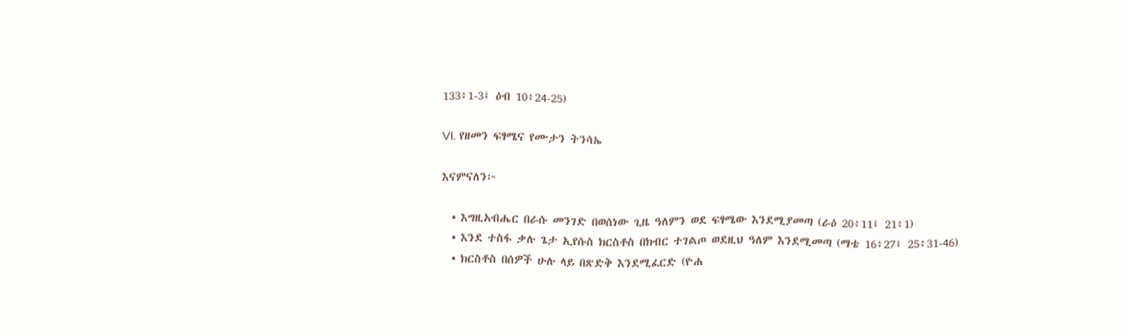133፥1-3፤ ዕብ 10፥24-25)

VI. የዘመን ፍፃሜና የሙታን ትንሳኤ

እናምናለን፦

  • እግዚአብሔር በራሱ መንገድ በወሰነው ጊዜ ዓለምን ወደ ፍፃሜው እንደሚያመጣ (ራዕ 20፥11፤ 21፥1)
  • እንደ ተስፋ ቃሉ ጌታ ኢየሱስ ክርስቶስ በክብር ተገልጦ ወደዚህ ዓለም እንደሚመጣ (ማቴ 16፥27፤ 25፥31-46)
  • ክርስቶስ በሰዎች ሁሉ ላይ በጽድቅ እንደሚፈርድ (ዮሐ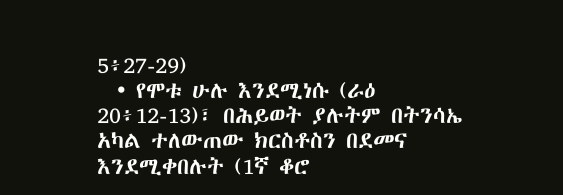5፥27-29)
  • የሞቱ ሁሉ እንደሚነሱ (ራዕ 20፥12-13)፣ በሕይወት ያሉትም በትንሳኤ አካል ተለውጠው ክርስቶስን በደመና እንደሚቀበሉት (1ኛ ቆሮ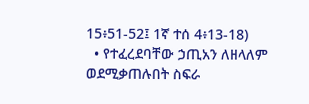15፥51-52፤ 1ኛ ተሰ 4፥13-18)
  • የተፈረደባቸው ኃጢአን ለዘላለም ወደሚቃጠሉበት ስፍራ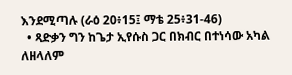እንደሚጣሉ (ራዕ 20፥15፤ ማቴ 25፥31-46)
  • ጻድቃን ግን ከጌታ ኢየሱስ ጋር በክብር በተነሳው አካል ለዘላለም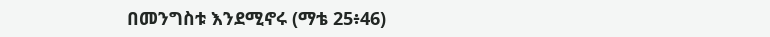በመንግስቱ እንደሚኖሩ (ማቴ 25፥46)